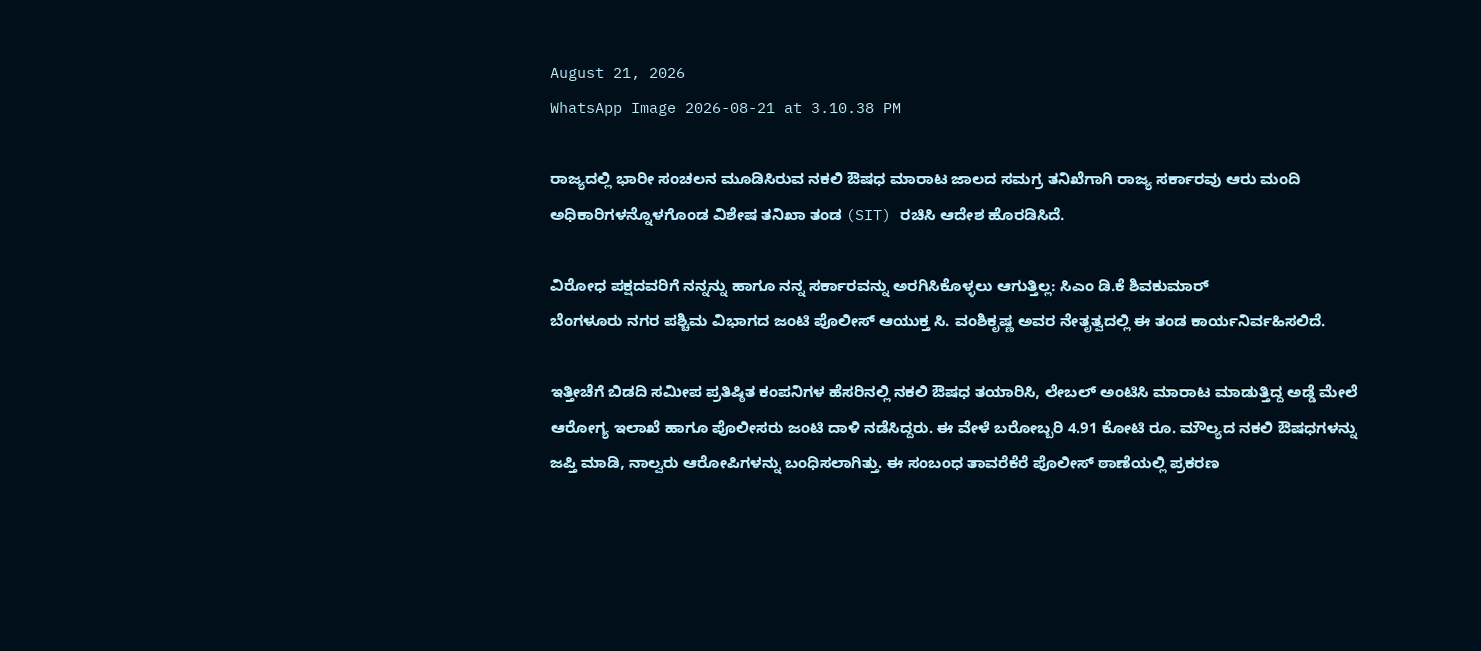August 21, 2026
WhatsApp Image 2026-08-21 at 3.10.38 PM

ರಾಜ್ಯದಲ್ಲಿ ಭಾರೀ ಸಂಚಲನ ಮೂಡಿಸಿರುವ ನಕಲಿ ಔಷಧ ಮಾರಾಟ ಜಾಲದ ಸಮಗ್ರ ತನಿಖೆಗಾಗಿ ರಾಜ್ಯ ಸರ್ಕಾರವು ಆರು ಮಂದಿ ಅಧಿಕಾರಿಗಳನ್ನೊಳಗೊಂಡ ವಿಶೇಷ ತನಿಖಾ ತಂಡ (SIT) ರಚಿಸಿ ಆದೇಶ ಹೊರಡಿಸಿದೆ.

ವಿರೋಧ ಪಕ್ಷದವರಿಗೆ ನನ್ನನ್ನು ಹಾಗೂ ನನ್ನ ಸರ್ಕಾರವನ್ನು ಅರಗಿಸಿಕೊಳ್ಳಲು ಆಗುತ್ತಿಲ್ಲ: ಸಿಎಂ ಡಿ.ಕೆ ಶಿವಕುಮಾರ್
ಬೆಂಗಳೂರು ನಗರ ಪಶ್ಚಿಮ ವಿಭಾಗದ ಜಂಟಿ ಪೊಲೀಸ್ ಆಯುಕ್ತ ಸಿ. ವಂಶಿಕೃಷ್ಣ ಅವರ ನೇತೃತ್ವದಲ್ಲಿ ಈ ತಂಡ ಕಾರ್ಯನಿರ್ವಹಿಸಲಿದೆ.

ಇತ್ತೀಚೆಗೆ ಬಿಡದಿ ಸಮೀಪ ಪ್ರತಿಷ್ಠಿತ ಕಂಪನಿಗಳ ಹೆಸರಿನಲ್ಲಿ ನಕಲಿ ಔಷಧ ತಯಾರಿಸಿ, ಲೇಬಲ್ ಅಂಟಿಸಿ ಮಾರಾಟ ಮಾಡುತ್ತಿದ್ದ ಅಡ್ಡೆ ಮೇಲೆ ಆರೋಗ್ಯ ಇಲಾಖೆ ಹಾಗೂ ಪೊಲೀಸರು ಜಂಟಿ ದಾಳಿ ನಡೆಸಿದ್ದರು. ಈ ವೇಳೆ ಬರೋಬ್ಬರಿ 4.91 ಕೋಟಿ ರೂ. ಮೌಲ್ಯದ ನಕಲಿ ಔಷಧಗಳನ್ನು ಜಪ್ತಿ ಮಾಡಿ, ನಾಲ್ವರು ಆರೋಪಿಗಳನ್ನು ಬಂಧಿಸಲಾಗಿತ್ತು. ಈ ಸಂಬಂಧ ತಾವರೆಕೆರೆ ಪೊಲೀಸ್ ಠಾಣೆಯಲ್ಲಿ ಪ್ರಕರಣ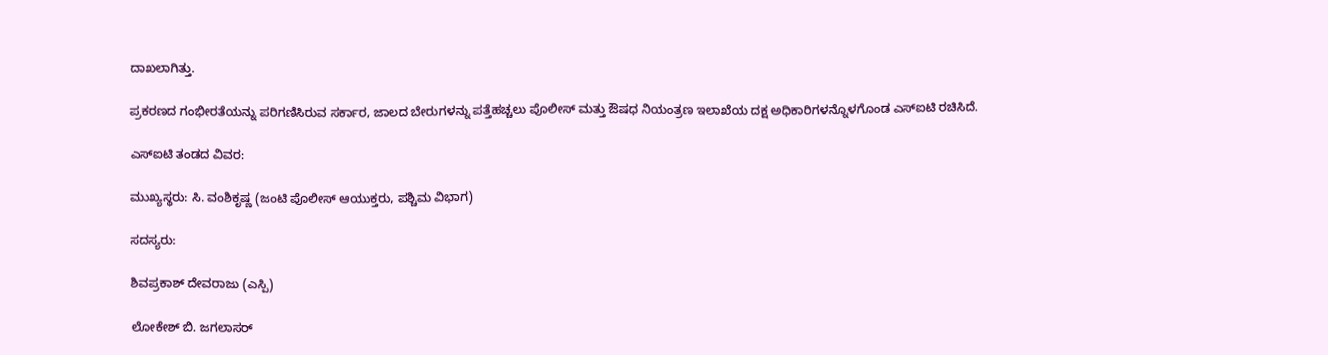ದಾಖಲಾಗಿತ್ತು.

ಪ್ರಕರಣದ ಗಂಭೀರತೆಯನ್ನು ಪರಿಗಣಿಸಿರುವ ಸರ್ಕಾರ, ಜಾಲದ ಬೇರುಗಳನ್ನು ಪತ್ತೆಹಚ್ಚಲು ಪೊಲೀಸ್ ಮತ್ತು ಔಷಧ ನಿಯಂತ್ರಣ ಇಲಾಖೆಯ ದಕ್ಷ ಅಧಿಕಾರಿಗಳನ್ನೊಳಗೊಂಡ ಎಸ್‌ಐಟಿ ರಚಿಸಿದೆ.

ಎಸ್‌ಐಟಿ ತಂಡದ ವಿವರ:

ಮುಖ್ಯಸ್ಥರು: ಸಿ. ವಂಶಿಕೃಷ್ಣ (ಜಂಟಿ ಪೊಲೀಸ್ ಆಯುಕ್ತರು, ಪಶ್ಚಿಮ ವಿಭಾಗ)

ಸದಸ್ಯರು:

ಶಿವಪ್ರಕಾಶ್ ದೇವರಾಜು (ಎಸ್ಪಿ)

ಲೋಕೇಶ್ ಬಿ. ಜಗಲಾಸರ್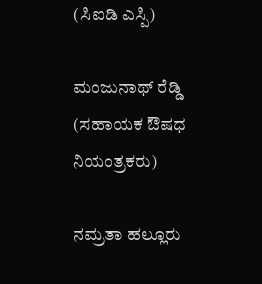(ಸಿಐಡಿ ಎಸ್ಪಿ)

ಮಂಜುನಾಥ್ ರೆಡ್ಡಿ (ಸಹಾಯಕ ಔಷಧ ನಿಯಂತ್ರಕರು)

ನಮ್ರತಾ ಹಲ್ಲೂರು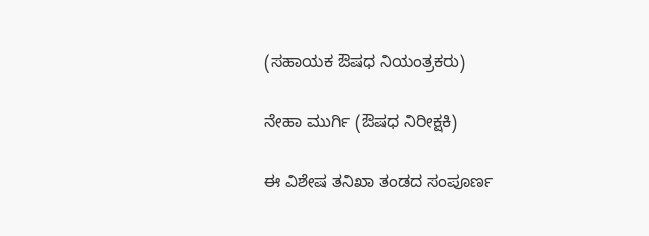(ಸಹಾಯಕ ಔಷಧ ನಿಯಂತ್ರಕರು)

ನೇಹಾ ಮುರ್ಗಿ (ಔಷಧ ನಿರೀಕ್ಷಕಿ)

ಈ ವಿಶೇಷ ತನಿಖಾ ತಂಡದ ಸಂಪೂರ್ಣ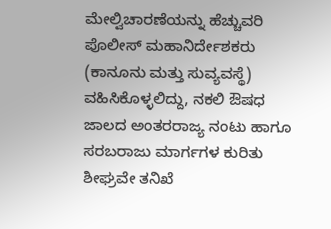ಮೇಲ್ವಿಚಾರಣೆಯನ್ನು ಹೆಚ್ಚುವರಿ ಪೊಲೀಸ್ ಮಹಾನಿರ್ದೇಶಕರು (ಕಾನೂನು ಮತ್ತು ಸುವ್ಯವಸ್ಥೆ) ವಹಿಸಿಕೊಳ್ಳಲಿದ್ದು, ನಕಲಿ ಔಷಧ ಜಾಲದ ಅಂತರರಾಜ್ಯ ನಂಟು ಹಾಗೂ ಸರಬರಾಜು ಮಾರ್ಗಗಳ ಕುರಿತು ಶೀಘ್ರವೇ ತನಿಖೆ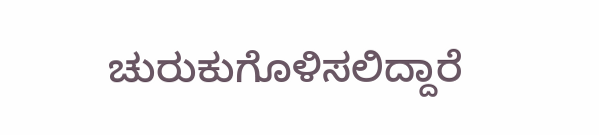ಚುರುಕುಗೊಳಿಸಲಿದ್ದಾರೆ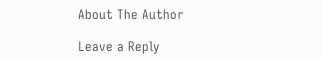About The Author

Leave a Reply